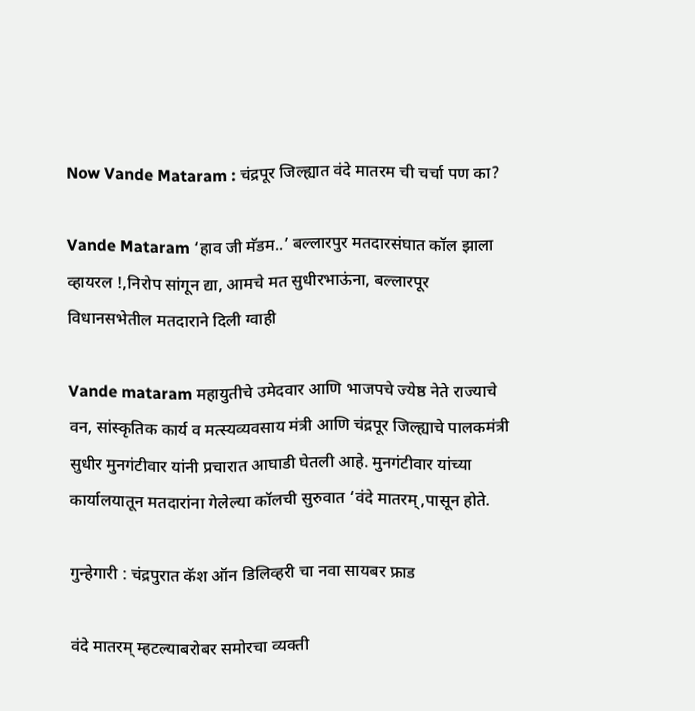Now Vande Mataram : चंद्रपूर जिल्ह्यात वंदे मातरम ची चर्चा पण का?

Vande Mataram ‘हाव जी मॅडम..’ बल्लारपुर मतदारसंघात कॉल झाला व्हायरल !,निरोप सांगून द्या, आमचे मत सुधीरभाऊंना, बल्लारपूर विधानसभेतील मतदाराने दिली ग्वाही

Vande mataram महायुतीचे उमेदवार आणि भाजपचे ज्येष्ठ नेते राज्याचे वन, सांस्कृतिक कार्य व मत्स्यव्यवसाय मंत्री आणि चंद्रपूर जिल्ह्याचे पालकमंत्री सुधीर मुनगंटीवार यांनी प्रचारात आघाडी घेतली आहे. मुनगंटीवार यांच्या कार्यालयातून मतदारांना गेलेल्या कॉलची सुरुवात ‘वंदे मातरम्,पासून होते.

गुन्हेगारी : चंद्रपुरात कॅश ऑन डिलिव्हरी चा नवा सायबर फ्राड

वंदे मातरम् म्हटल्याबरोबर समोरचा व्यक्ती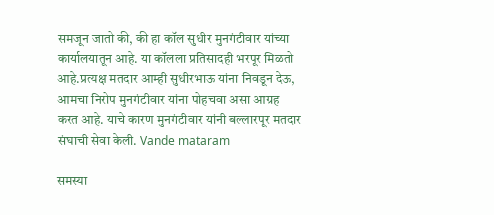समजून जातो की, की हा कॉल सुधीर मुनगंटीवार यांच्या कार्यालयातून आहे. या कॉलला प्रतिसादही भरपूर मिळतो आहे.प्रत्यक्ष मतदार आम्ही सुधीरभाऊ यांना निवडून देऊ, आमचा निरोप मुनगंटीवार यांना पोहचवा असा आग्रह करत आहे. याचे कारण मुनगंटीवार यांनी बल्लारपूर मतदार संघाची सेवा केली. Vande mataram

समस्या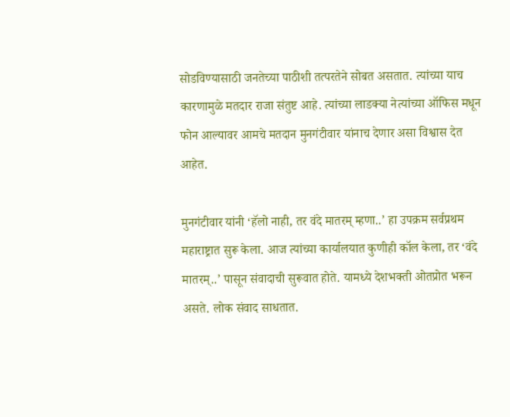सोडविण्यासाठी जनतेच्या पाठीशी तत्परतेने सोबत असतात. त्यांच्या याच कारणामुळे मतदार राजा संतुष्ट आहे. त्यांच्या लाडक्या नेत्यांच्या ऑफिस मधून फोन आल्यावर आमचे मतदान मुनगंटीवार यांनाच देणार असा विश्वास देत आहेत.

मुनगंटीवार यांनी ‘हॅलो नाही, तर वंदे मातरम् म्हणा..’ हा उपक्रम सर्वप्रथम महाराष्ट्रात सुरू केला. आज त्यांच्या कार्यालयात कुणीही कॉल केला, तर ‘वंदे मातरम्..’ पासून संवादाची सुरूवात होते. यामध्ये देशभक्ती ओतप्रोत भरून असते. लोक संवाद साधतात.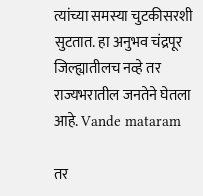त्यांच्या समस्या चुटकीसरशी सुटतात. हा अनुभव चंद्रपूर जिल्ह्यातीलच नव्हे तर राज्यभरातील जनतेने घेतला आहे. Vande mataram

तर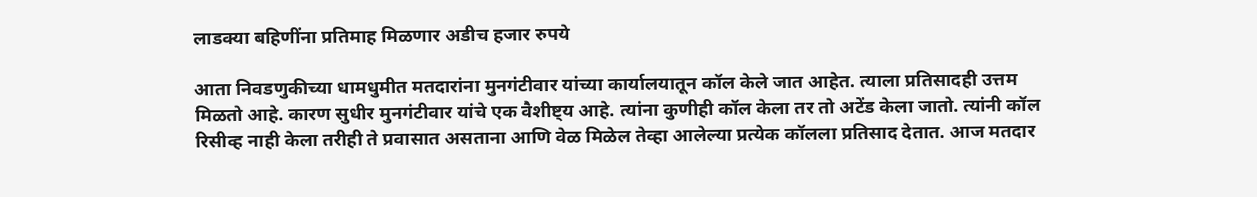लाडक्या बहिणींना प्रतिमाह मिळणार अडीच हजार रुपये

आता निवडणुकीच्या धामधुमीत मतदारांना मुनगंटीवार यांच्या कार्यालयातून कॉल केले जात आहेत. त्याला प्रतिसादही उत्तम मिळतो आहे. कारण सुधीर मुनगंटीवार यांचे एक वैशीष्ट्य आहे. त्यांना कुणीही कॉल केला तर तो अटेंड केला जातो. त्यांनी कॉल रिसीव्ह नाही केला तरीही ते प्रवासात असताना आणि वेळ मिळेल तेव्हा आलेल्या प्रत्येक कॉलला प्रतिसाद देतात. आज मतदार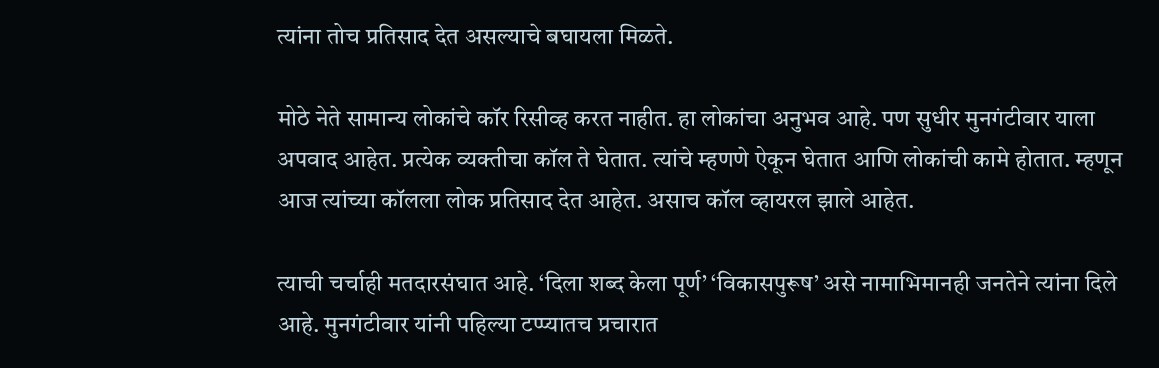त्यांना तोच प्रतिसाद देत असल्याचे बघायला मिळते.

मोठे नेते सामान्य लोकांचे कॉर रिसीव्ह करत नाहीत. हा लोकांचा अनुभव आहे. पण सुधीर मुनगंटीवार याला अपवाद आहेत. प्रत्येक व्यक्तीचा कॉल ते घेतात. त्यांचे म्हणणे ऐकून घेतात आणि लोकांची कामे होतात. म्हणून आज त्यांच्या कॉलला लोक प्रतिसाद देत आहेत. असाच कॉल व्हायरल झाले आहेत.

त्याची चर्चाही मतदारसंघात आहे. ‘दिला शब्द केला पूर्ण’ ‘विकासपुरूष’ असे नामाभिमानही जनतेने त्यांना दिले आहे. मुनगंटीवार यांनी पहिल्या टप्प्यातच प्रचारात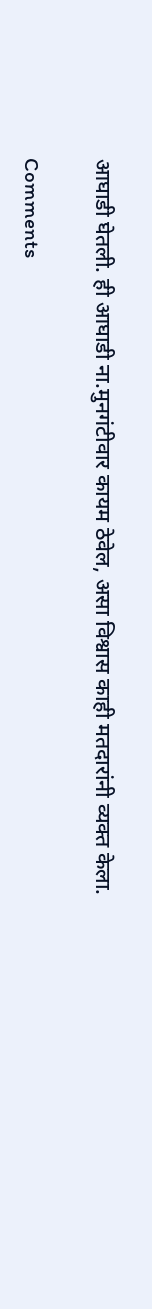आघाडी घेतली. ही आघाडी ना.मुनगंटीवार कायम ठेवेल, असा विश्वास काही मतदारांनी व्यक्त केला.

Comments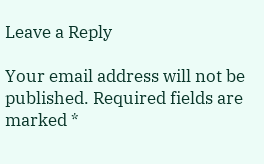Leave a Reply

Your email address will not be published. Required fields are marked *